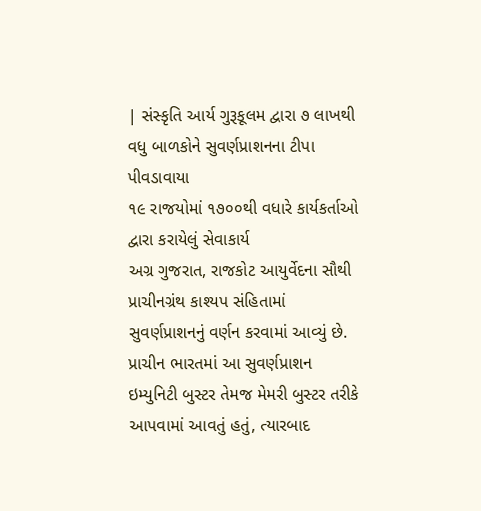| સંસ્કૃતિ આર્ય ગુરૂકૂલમ દ્વારા ૭ લાખથી વધુ બાળકોને સુવર્ણપ્રાશનના ટીપા પીવડાવાયા
૧૯ રાજયોમાં ૧૭૦૦થી વધારે કાર્યકર્તાઓ દ્વારા કરાયેલું સેવાકાર્ય
અગ્ર ગુજરાત, રાજકોટ આયુર્વેદના સૌથી પ્રાચીનગ્રંથ કાશ્યપ સંહિતામાં સુવર્ણપ્રાશનનું વર્ણન કરવામાં આવ્યું છે. પ્રાચીન ભારતમાં આ સુવર્ણપ્રાશન ઇમ્યુનિટી બુસ્ટર તેમજ મેમરી બુસ્ટર તરીકે આપવામાં આવતું હતું, ત્યારબાદ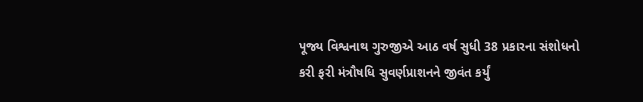પૂજ્ય વિશ્વનાથ ગુરુજીએ આઠ વર્ષ સુધી 38 પ્રકારના સંશોધનો કરી ફરી મંત્રૌષધિ સુવર્ણપ્રાશનને જીવંત કર્યું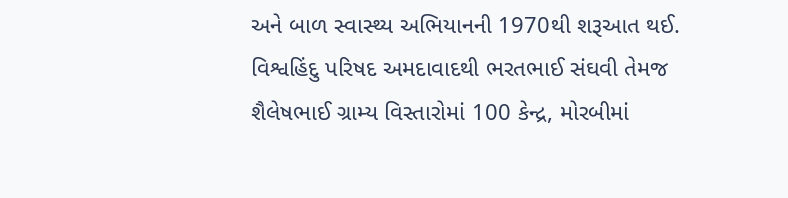અને બાળ સ્વાસ્થ્ય અભિયાનની 1970થી શરૂઆત થઈ. વિશ્વહિંદુ પરિષદ અમદાવાદથી ભરતભાઈ સંઘવી તેમજ શૈલેષભાઈ ગ્રામ્ય વિસ્તારોમાં 100 કેન્દ્ર, મોરબીમાં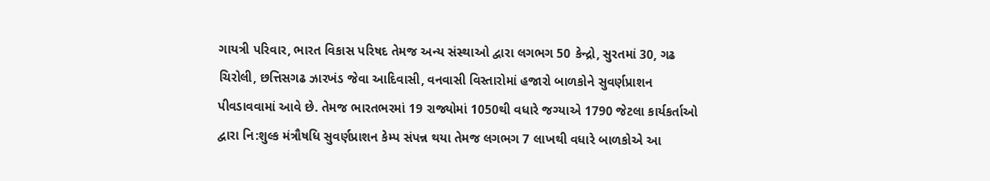ગાયત્રી પરિવાર, ભારત વિકાસ પરિષદ તેમજ અન્ય સંસ્થાઓ દ્વારા લગભગ 50 કેન્દ્રો, સુરતમાં 30, ગઢ ચિરોલી, છત્તિસગઢ ઝારખંડ જેવા આદિવાસી, વનવાસી વિસ્તારોમાં હજારો બાળકોને સુવર્ણપ્રાશન પીવડાવવામાં આવે છે. તેમજ ભારતભરમાં 19 રાજ્યોમાં 1050થી વધારે જગ્યાએ 1790 જેટલા કાર્યકર્તાઓ દ્વારા નિ:શુલ્ક મંત્રૌષધિ સુવર્ણપ્રાશન કેમ્પ સંપન્ન થયા તેમજ લગભગ 7 લાખથી વધારે બાળકોએ આ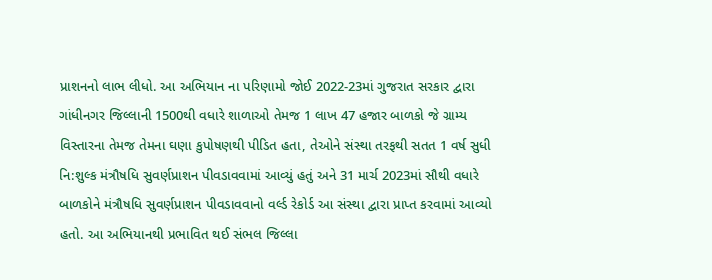પ્રાશનનો લાભ લીધો. આ અભિયાન ના પરિણામો જોઈ 2022-23માં ગુજરાત સરકાર દ્વારા ગાંધીનગર જિલ્લાની 1500થી વધારે શાળાઓ તેમજ 1 લાખ 47 હજાર બાળકો જે ગ્રામ્ય વિસ્તારના તેમજ તેમના ઘણા કુપોષણથી પીડિત હતા, તેઓને સંસ્થા તરફથી સતત 1 વર્ષ સુધી નિ:શુલ્ક મંત્રૌષધિ સુવર્ણપ્રાશન પીવડાવવામાં આવ્યું હતું અને 31 માર્ચ 2023માં સૌથી વધારે બાળકોને મંત્રૌષધિ સુવર્ણપ્રાશન પીવડાવવાનો વર્લ્ડ રેકોર્ડ આ સંસ્થા દ્વારા પ્રાપ્ત કરવામાં આવ્યો હતો. આ અભિયાનથી પ્રભાવિત થઈ સંભલ જિલ્લા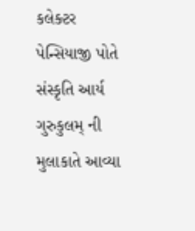કલેક્ટર પેન્સિયાજી પોતે સંસ્કૃતિ આર્ય ગુરુકુલમ્ ની મુલાકાતે આવ્યા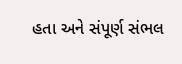હતા અને સંપૂર્ણ સંભલ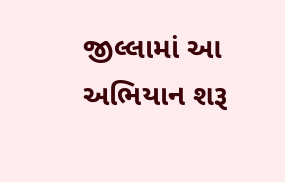જીલ્લામાં આ અભિયાન શરૂ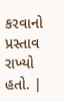કરવાનો પ્રસ્તાવ રાખ્યો હતો. |